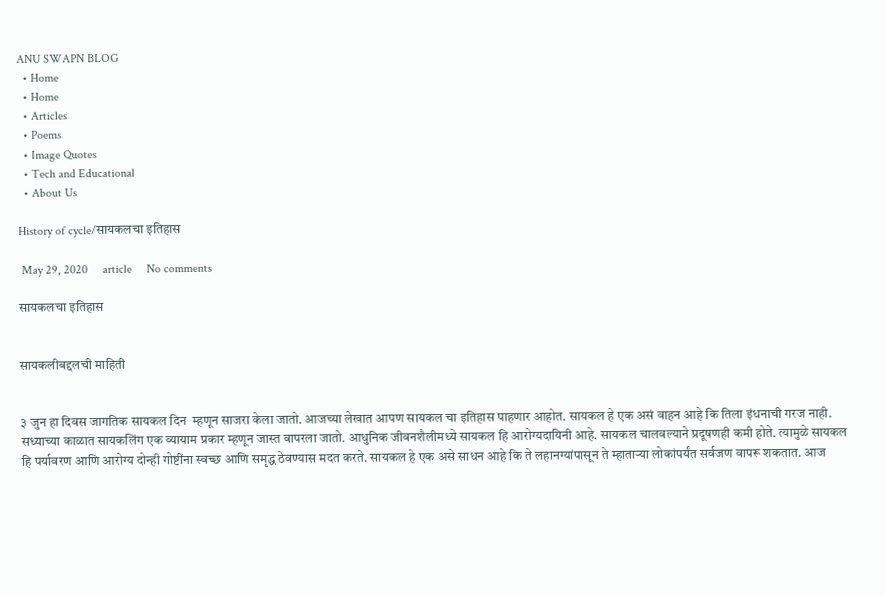ANU SWAPN BLOG
  • Home
  • Home
  • Articles
  • Poems
  • Image Quotes
  • Tech and Educational
  • About Us

History of cycle/सायकलचा इतिहास

 May 29, 2020     article     No comments

सायकलचा इतिहास


सायकलीबद्दलची माहिती


३ जुन हा दिवस जागतिक सायकल दिन  म्हणून साजरा केला जातो. आजच्या लेखात आपण सायकल चा इतिहास पाहणार आहोत. सायकल हे एक असं वाहन आहे कि तिला इंधनाची गरज नाही. सध्याच्या काळात सायकलिंग एक व्यायाम प्रकार म्हणून जास्त वापरला जातो. आधुनिक जीवनशैलीमध्ये सायकल हि आरोग्यदायिनी आहे. सायकल चालवल्याने प्रदूषणही कमी होते. त्यामुळे सायकल हि पर्यावरण आणि आरोग्य दोन्ही गोष्टींना स्वच्छ आणि समृद्ध ठेवण्यास मदत करते. सायकल हे एक असे साधन आहे कि ते लहानग्यांपासून ते म्हाताऱ्या लोकांपर्यंत सर्वजण वापरू शकतात. आज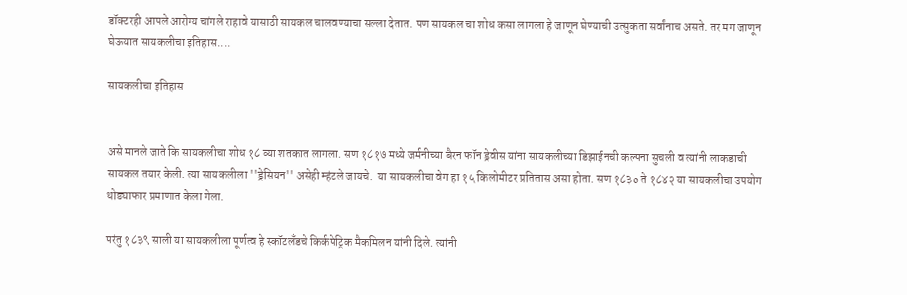डॉक्टरही आपले आरोग्य चांगले राहावे यासाठी सायकल चालवण्याचा सल्ला देतात. पण सायकल चा शोध कसा लागला हे जाणून घेण्याची उत्सुकता सर्वांनाच असते. तर मग जाणून घेऊयात सायकलीचा इतिहास....

सायकलीचा इतिहास


असे मानले जाते कि सायकलीचा शोध १८ व्या शतकात लागला. सण १८१७ मध्ये जर्मनीच्या बैरन फॉन ड्रेवीस यांना सायकलीच्या डिझाईनची कल्पना सुचली व त्यांनी लाकडाची सायकल तयार केली. त्या सायकलीला ''ड्रेसियन'' असेही म्हंटले जायचे.  या सायकलीचा वेग हा १५ किलोमीटर प्रतितास असा होता. सण १८३० ते १८४२ या सायकलीचा उपयोग थोड्याफार प्रमाणात केला गेला.

परंतु १८३९ साली या सायकलीला पूर्णत्व हे स्कॉटलँडचे किर्कपेट्रिक मैकमिलन यांनी दिले. त्यांनी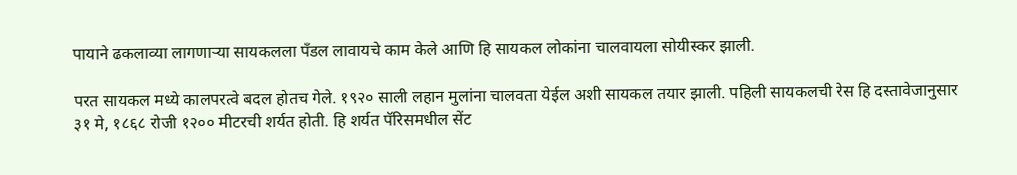पायाने ढकलाव्या लागणाऱ्या सायकलला पँडल लावायचे काम केले आणि हि सायकल लोकांना चालवायला सोयीस्कर झाली.

परत सायकल मध्ये कालपरत्वे बदल होतच गेले. १९२० साली लहान मुलांना चालवता येईल अशी सायकल तयार झाली. पहिली सायकलची रेस हि दस्तावेजानुसार ३१ मे, १८६८ रोजी १२०० मीटरची शर्यत होती. हि शर्यत पॅरिसमधील सेंट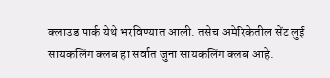क्लाउड पार्क येथे भरविण्यात आली. तसेच अमेरिकेतील सेंट लुई सायकलिंग क्लब हा सर्वात जुना सायकलिंग क्लब आहे.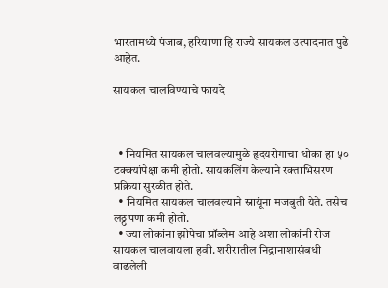भारतामध्ये पंजाब, हरियाणा हि राज्ये सायकल उत्पादनात पुढे आहेत.

सायकल चालविण्याचे फायदे



  • नियमित सायकल चालवल्यामुळे हृदयरोगाचा धोका हा ५० टक्क्यांपेक्षा कमी होतो. सायकलिंग केल्याने रक्ताभिसरण प्रक्रिया सुरळीत होते.
  • नियमित सायकल चालवल्याने स्नायूंना मजबुती येते. तसेच लठ्ठपणा कमी होतो.
  • ज्या लोकांना झोपेचा प्रॉब्लेम आहे अशा लोकांनी रोज सायकल चालवायला हवी. शरीरातील निद्रानाशासंबधी वाढलेली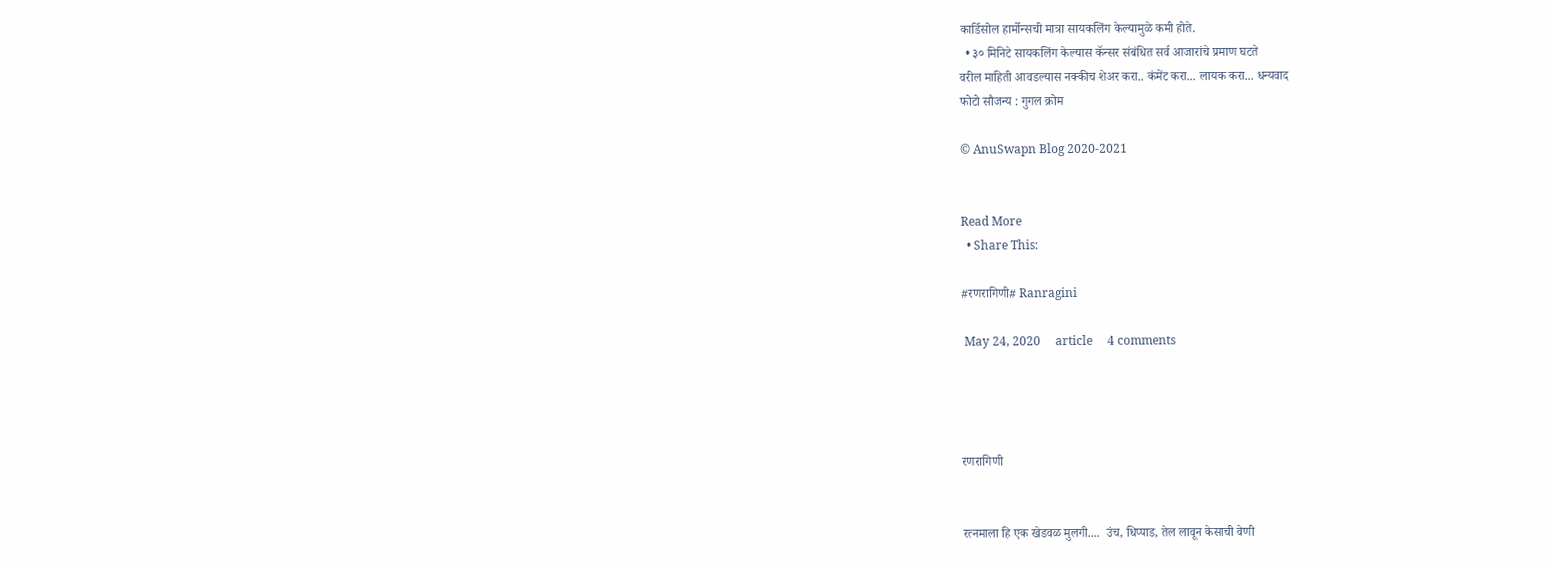कार्डिसोल हार्मोन्सची मात्रा सायकलिंग केल्यामुळे कमी होते.
  • ३० मिनिटे सायकलिंग केल्यास कॅन्सर संबंधित सर्व आजारांचे प्रमाण घटते
वरील माहिती आवडल्यास नक्कीच शेअर करा.. कंमेंट करा... लायक करा... धन्यवाद
फोटो सौजन्य : गुगल क्रोम

© AnuSwapn Blog 2020-2021


Read More
  • Share This:

#रणरागिणी# Ranragini

 May 24, 2020     article     4 comments




रणरागिणी


रत्नमाला हि एक खेडवळ मुलगी....  उंच, धिप्पाड, तेल लावून केसाची वेणी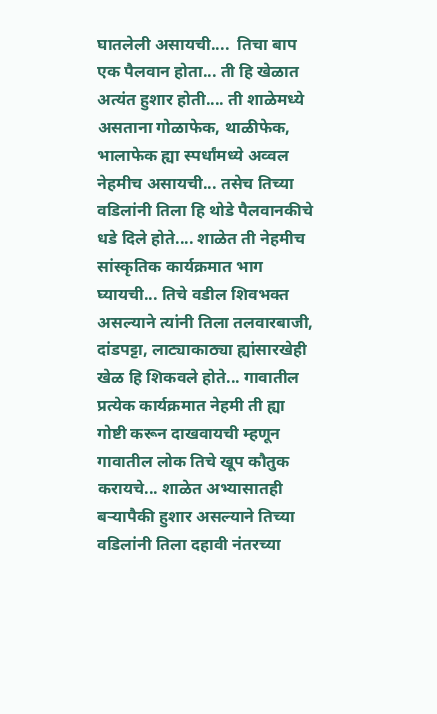घातलेली असायची....  तिचा बाप एक पैलवान होता... ती हि खेळात अत्यंत हुशार होती.... ती शाळेमध्ये असताना गोळाफेक, थाळीफेक, भालाफेक ह्या स्पर्धांमध्ये अव्वल नेहमीच असायची... तसेच तिच्या वडिलांनी तिला हि थोडे पैलवानकीचे धडे दिले होते.... शाळेत ती नेहमीच सांस्कृतिक कार्यक्रमात भाग घ्यायची... तिचे वडील शिवभक्त असल्याने त्यांनी तिला तलवारबाजी, दांडपट्टा, लाट्याकाठ्या ह्यांसारखेही खेळ हि शिकवले होते... गावातील प्रत्येक कार्यक्रमात नेहमी ती ह्या गोष्टी करून दाखवायची म्हणून गावातील लोक तिचे खूप कौतुक करायचे... शाळेत अभ्यासातही बऱ्यापैकी हुशार असल्याने तिच्या वडिलांनी तिला दहावी नंतरच्या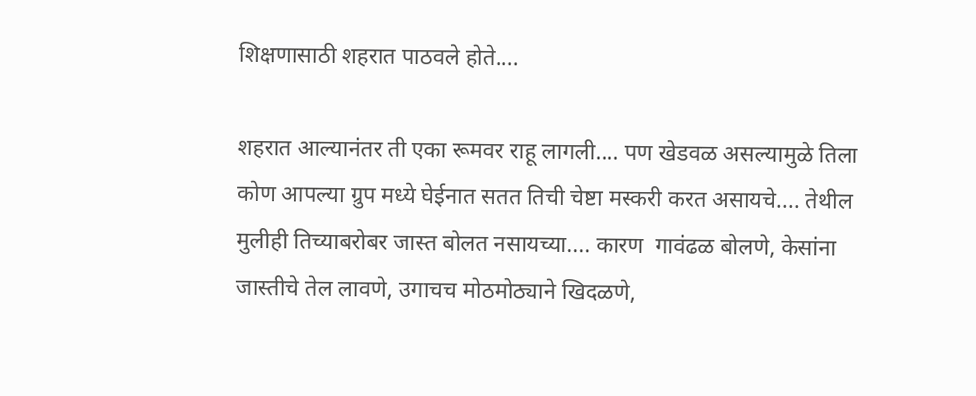शिक्षणासाठी शहरात पाठवले होते....

शहरात आल्यानंतर ती एका रूमवर राहू लागली.... पण खेडवळ असल्यामुळे तिला कोण आपल्या ग्रुप मध्ये घेईनात सतत तिची चेष्टा मस्करी करत असायचे.... तेथील मुलीही तिच्याबरोबर जास्त बोलत नसायच्या.... कारण  गावंढळ बोलणे, केसांना जास्तीचे तेल लावणे, उगाचच मोठमोठ्याने खिदळणे,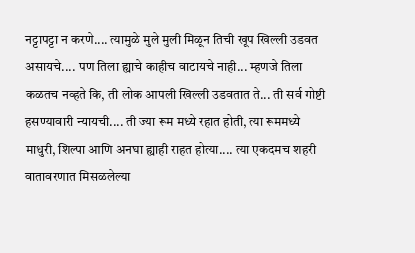नट्टापट्टा न करणे.... त्यामुळे मुले मुली मिळून तिची खूप खिल्ली उडवत असायचे.... पण तिला ह्याचे काहीच वाटायचे नाही... म्हणजे तिला कळतच नव्हते कि, ती लोक आपली खिल्ली उडवतात ते... ती सर्व गोष्टी हसण्यावारी न्यायची.... ती ज्या रूम मध्ये रहात होती, त्या रूममध्ये माधुरी, शिल्पा आणि अनघा ह्याही राहत होत्या.... त्या एकदमच शहरी वातावरणात मिसळलेल्या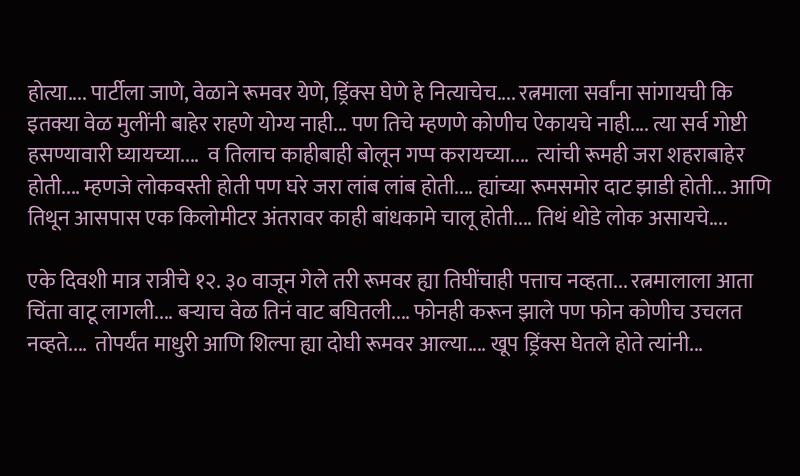होत्या.... पार्टीला जाणे, वेळाने रूमवर येणे, ड्रिंक्स घेणे हे नित्याचेच.... रत्नमाला सर्वांना सांगायची कि इतक्या वेळ मुलींनी बाहेर राहणे योग्य नाही... पण तिचे म्हणणे कोणीच ऐकायचे नाही.... त्या सर्व गोष्टी हसण्यावारी घ्यायच्या....  व तिलाच काहीबाही बोलून गप्प करायच्या....  त्यांची रूमही जरा शहराबाहेर होती.... म्हणजे लोकवस्ती होती पण घरे जरा लांब लांब होती.... ह्यांच्या रूमसमोर दाट झाडी होती... आणि तिथून आसपास एक किलोमीटर अंतरावर काही बांधकामे चालू होती.... तिथं थोडे लोक असायचे....

एके दिवशी मात्र रात्रीचे १२. ३० वाजून गेले तरी रूमवर ह्या तिघींचाही पत्ताच नव्हता... रत्नमालाला आता चिंता वाटू लागली.... बऱ्याच वेळ तिनं वाट बघितली.... फोनही करून झाले पण फोन कोणीच उचलत नव्हते....  तोपर्यंत माधुरी आणि शिल्पा ह्या दोघी रूमवर आल्या.... खूप ड्रिंक्स घेतले होते त्यांनी...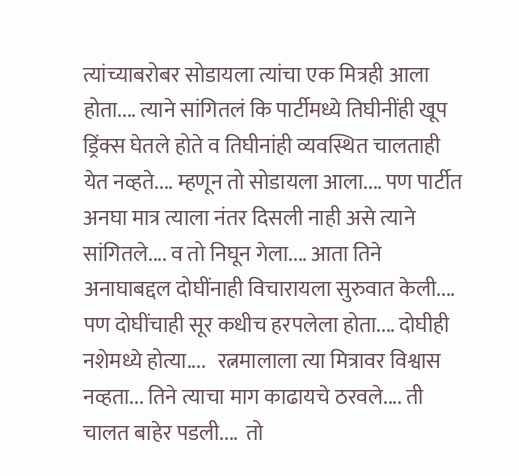त्यांच्याबरोबर सोडायला त्यांचा एक मित्रही आला होता.... त्याने सांगितलं कि पार्टीमध्ये तिघीनींही खूप ड्रिंक्स घेतले होते व तिघीनांही व्यवस्थित चालताही येत नव्हते.... म्हणून तो सोडायला आला.... पण पार्टीत अनघा मात्र त्याला नंतर दिसली नाही असे त्याने सांगितले.... व तो निघून गेला.... आता तिने अनाघाबद्दल दोघींनाही विचारायला सुरुवात केली.... पण दोघींचाही सूर कधीच हरपलेला होता.... दोघीही नशेमध्ये होत्या....   रत्नमालाला त्या मित्रावर विश्वास नव्हता... तिने त्याचा माग काढायचे ठरवले.... ती चालत बाहेर पडली....  तो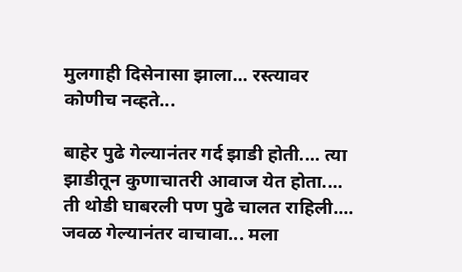मुलगाही दिसेनासा झाला... रस्त्यावर कोणीच नव्हते...

बाहेर पुढे गेल्यानंतर गर्द झाडी होती.... त्या झाडीतून कुणाचातरी आवाज येत होता.... ती थोडी घाबरली पण पुढे चालत राहिली.... जवळ गेल्यानंतर वाचावा... मला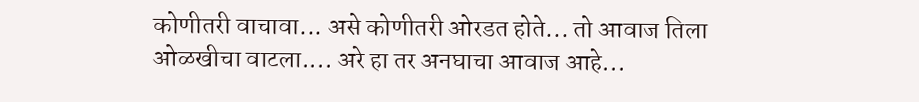कोणीतरी वाचावा... असे कोणीतरी ओरडत होते... तो आवाज तिला ओळखीचा वाटला.... अरे हा तर अनघाचा आवाज आहे...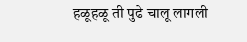हळूहळू ती पुढे चालू लागली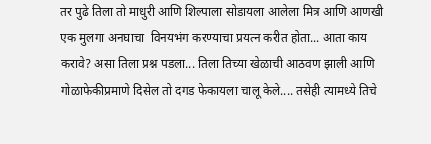तर पुढे तिला तो माधुरी आणि शिल्पाला सोडायला आलेला मित्र आणि आणखी एक मुलगा अनघाचा  विनयभंग करण्याचा प्रयत्न करीत होता... आता काय करावे? असा तिला प्रश्न पडला... तिला तिच्या खेळाची आठवण झाली आणि गोळाफेकीप्रमाणे दिसेल तो दगड फेकायला चालू केले.... तसेही त्यामध्ये तिचे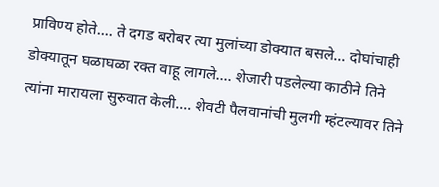प्राविण्य होते.... ते दगड बरोबर त्या मुलांच्या डोक्यात बसले... दोघांचाही डोक्यातून घळाघळा रक्त वाहू लागले.... शेजारी पडलेल्या काठीने तिने त्यांना मारायला सुरुवात केली.... शेवटी पैलवानांची मुलगी म्हंटल्यावर तिने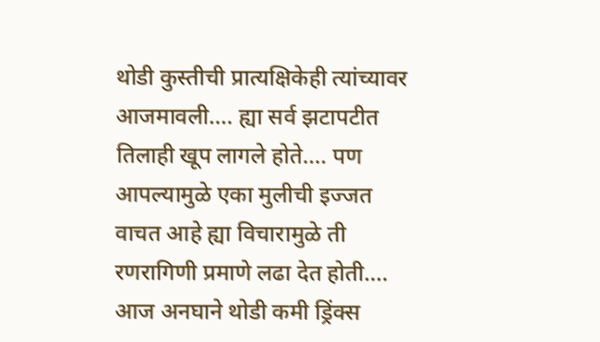थोडी कुस्तीची प्रात्यक्षिकेही त्यांच्यावर आजमावली.... ह्या सर्व झटापटीत तिलाही खूप लागले होते.... पण आपल्यामुळे एका मुलीची इज्जत वाचत आहे ह्या विचारामुळे ती रणरागिणी प्रमाणे लढा देत होती.... आज अनघाने थोडी कमी ड्रिंक्स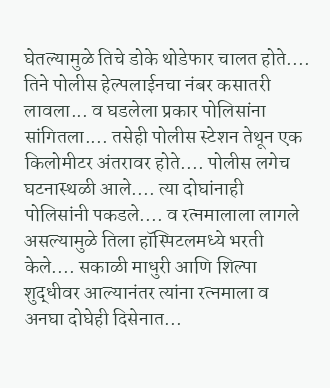घेतल्यामुळे तिचे डोके थोडेफार चालत होते.... तिने पोलीस हेल्पलाईनचा नंबर कसातरी लावला... व घडलेला प्रकार पोलिसांना सांगितला.... तसेही पोलीस स्टेशन तेथून एक किलोमीटर अंतरावर होते.... पोलीस लगेच घटनास्थळी आले.... त्या दोघांनाही पोलिसांनी पकडले.... व रत्नमालाला लागले असल्यामुळे तिला हॉस्पिटलमध्ये भरती केले.... सकाळी माधुरी आणि शिल्पा शुद्धीवर आल्यानंतर त्यांना रत्नमाला व अनघा दोघेही दिसेनात...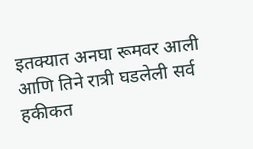इतक्यात अनघा रूमवर आली आणि तिने रात्री घडलेली सर्व हकीकत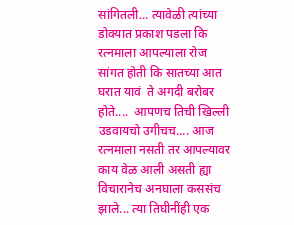सांगितली... त्यावेळी त्यांच्या डोक्यात प्रकाश पडला कि रत्नमाला आपल्याला रोज सांगत होती कि सातच्या आत घरात यावं  ते अगदी बरोबर होते....  आपणच तिची खिल्ली उडवायचो उगीचच.... आज रत्नमाला नसती तर आपल्यावर काय वेळ आली असती ह्या विचारानेच अनघाला कससंच झाले... त्या तिघीनींही एक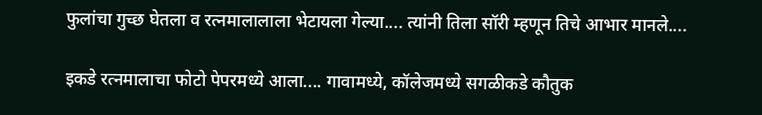फुलांचा गुच्छ घेतला व रत्नमालालाला भेटायला गेल्या.... त्यांनी तिला सॉरी म्हणून तिचे आभार मानले....

इकडे रत्नमालाचा फोटो पेपरमध्ये आला.... गावामध्ये, कॉलेजमध्ये सगळीकडे कौतुक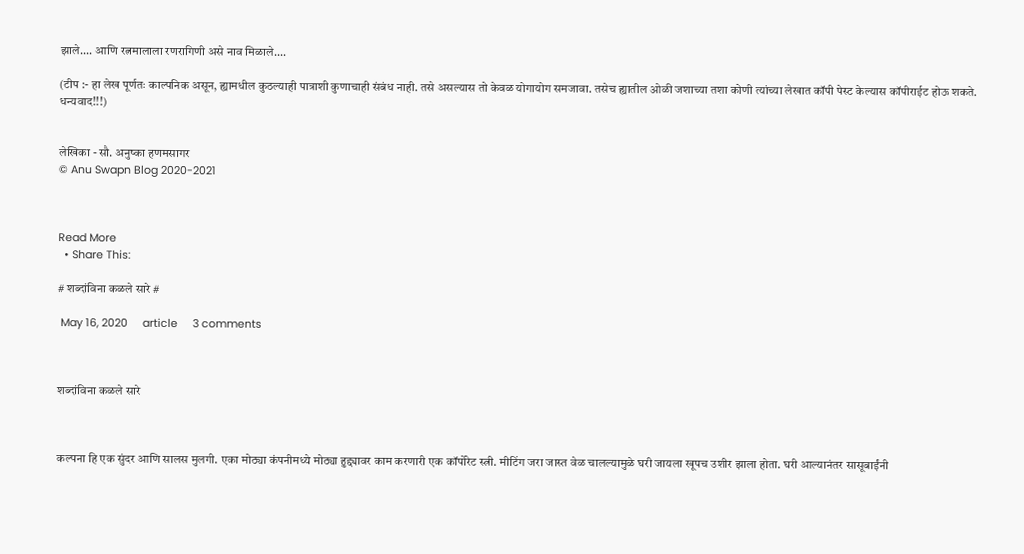झाले.... आणि रत्नमालाला रणरागिणी असे नाव मिळाले....

(टीप :- हा लेख पूर्णतः काल्पनिक असून, ह्यामधील कुठल्याही पात्राशी कुणाचाही संबंध नाही. तसे असल्यास तो केवळ योगायोग समजावा. तसेच ह्यातील ओळी जशाच्या तशा कोणी त्यांच्या लेखात कॉपी पेस्ट केल्यास कॉपीराईट होऊ शकते. धन्यवाद!!!)


लेखिका - सौ. अनुष्का हणमसागर
© Anu Swapn Blog 2020-2021



Read More
  • Share This:

# शब्दांविना कळले सारे #

 May 16, 2020     article     3 comments



शब्दांविना कळले सारे



कल्पना हि एक सुंदर आणि सालस मुलगी. एका मोठ्या कंपनीमध्ये मोठ्या हुद्द्यावर काम करणारी एक कॉर्पोरेट स्त्री. मीटिंग जरा जास्त वेळ चालल्यामुळे घरी जायला खूपच उशीर झाला होता. घरी आल्यानंतर सासूबाईंनी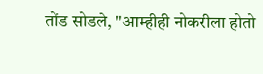तोंड सोडले, "आम्हीही नोकरीला होतो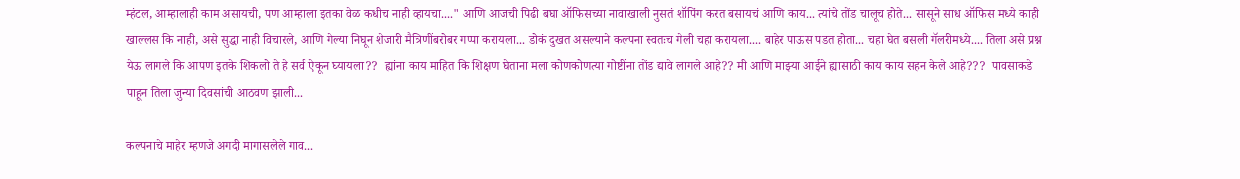म्हंटल, आम्हालाही काम असायची, पण आम्हाला इतका वेळ कधीच नाही व्हायचा...." आणि आजची पिढी बघा ऑफिसच्या नावाखाली नुसतं शॉपिंग करत बसायचं आणि काय... त्यांचे तोंड चालूच होते... सासूने साध ऑफिस मध्ये काही खाल्लस कि नाही, असे सुद्धा नाही विचारले, आणि गेल्या निघून शेजारी मैत्रिणींबरोबर गप्पा करायला... डोकं दुखत असल्याने कल्पना स्वतःच गेली चहा करायला.... बाहेर पाऊस पडत होता... चहा घेत बसली गॅलरीमध्ये.... तिला असे प्रश्न येऊ लागले कि आपण इतके शिकलो ते हे सर्व ऐकून घ्यायला??  ह्यांना काय माहित कि शिक्षण घेताना मला कोणकोणत्या गोष्टींना तोंड द्यावे लागले आहे?? मी आणि माझ्या आईने ह्यासाठी काय काय सहन केले आहे???  पावसाकडे पाहून तिला जुन्या दिवसांची आठवण झाली...

कल्पनाचे माहेर म्हणजे अगदी मागासलेले गाव...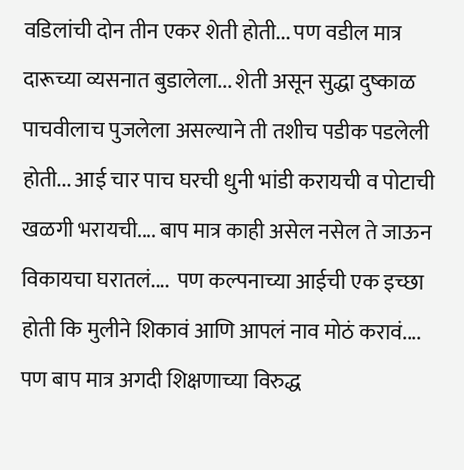वडिलांची दोन तीन एकर शेती होती... पण वडील मात्र दारूच्या व्यसनात बुडालेला... शेती असून सुद्धा दुष्काळ पाचवीलाच पुजलेला असल्याने ती तशीच पडीक पडलेली होती... आई चार पाच घरची धुनी भांडी करायची व पोटाची खळगी भरायची.... बाप मात्र काही असेल नसेल ते जाऊन विकायचा घरातलं....  पण कल्पनाच्या आईची एक इच्छा होती कि मुलीने शिकावं आणि आपलं नाव मोठं करावं.... पण बाप मात्र अगदी शिक्षणाच्या विरुद्ध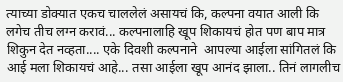त्याच्या डोक्यात एकच चाललेलं असायचं कि, कल्पना वयात आली कि लगेच तीच लग्न करावं... कल्पनालाहि खूप शिकायचं होत पण बाप मात्र शिकुन देत नव्हता.... एके दिवशी कल्पनाने  आपल्या आईला सांगितलं कि आई मला शिकायचं आहे... तसा आईला खूप आनंद झाला.. तिनं लागलीच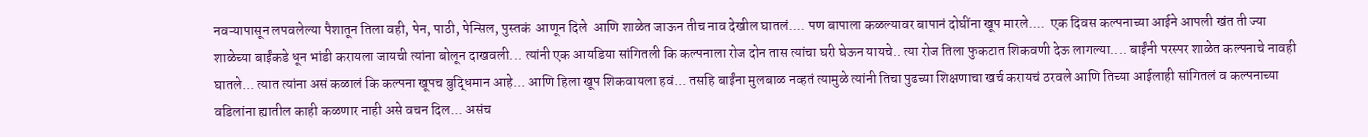नवऱ्यापासून लपवलेल्या पैशातून तिला वही, पेन, पाठी, पेन्सिल, पुस्तकं  आणून दिले  आणि शाळेत जाऊन तीच नाव देखील घातलं.... पण बापाला कळल्यावर बापानं दोघींना खूप मारले....  एक दिवस कल्पनाच्या आईने आपली खंत ती ज्या शाळेच्या बाईंकडे धून भांडी करायला जायची त्यांना बोलून दाखवली... त्यांनी एक आयडिया सांगितली कि कल्पनाला रोज दोन तास त्यांचा घरी घेऊन यायचे.. त्या रोज तिला फुकटात शिकवणी देऊ लागल्या.... बाईंनी परस्पर शाळेत कल्पनाचे नावही घातले... त्यात त्यांना असं कळालं कि कल्पना खूपच बुद्धिमान आहे... आणि हिला खूप शिकवायला हवं... तसहि बाईंना मुलबाळ नव्हतं त्यामुळे त्यांनी तिचा पुढच्या शिक्षणाचा खर्च करायचं ठरवले आणि तिच्या आईलाही सांगितलं व कल्पनाच्या वडिलांना ह्यातील काही कळणार नाही असे वचन दिल... असंच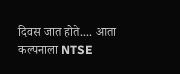दिवस जात होते.... आता कल्पनाला NTSE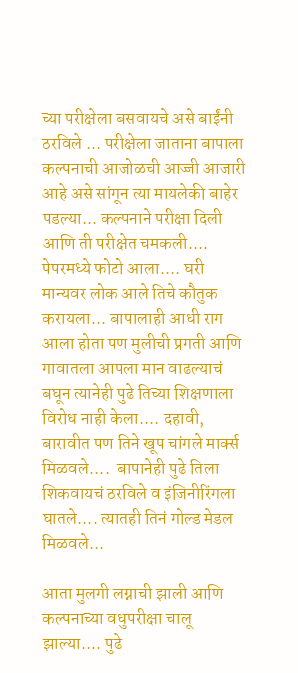च्या परीक्षेला बसवायचे असे बाईंनी ठरविले ... परीक्षेला जाताना बापाला कल्पनाची आजोळची आज्जी आजारी आहे असे सांगून त्या मायलेकी बाहेर पडल्या... कल्पनाने परीक्षा दिली आणि ती परीक्षेत चमकली.... पेपरमध्ये फोटो आला.... घरी मान्यवर लोक आले तिचे कौतुक करायला... बापालाही आधी राग आला होता पण मुलीची प्रगती आणि गावातला आपला मान वाढल्याचं बघून त्यानेही पुढे तिच्या शिक्षणाला विरोध नाही केला.... दहावी, बारावीत पण तिने खूप चांगले मार्क्स मिळवले....  बापानेही पुढे तिला शिकवायचं ठरविले व इंजिनीरिंगला घातले.... त्यातही तिनं गोल्ड मेडल मिळवले...

आता मुलगी लग्नाची झाली आणि कल्पनाच्या वधुपरीक्षा चालू झाल्या.... पुढे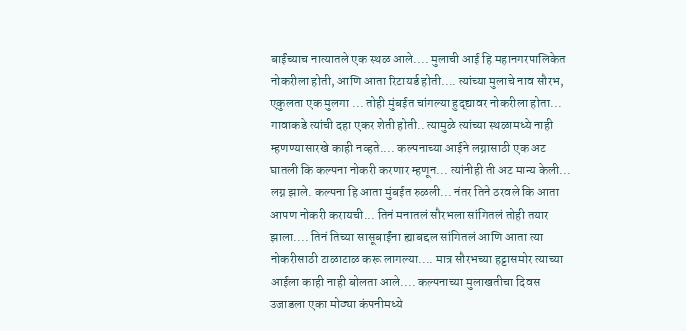बाईंच्याच नात्यातले एक स्थळ आले.... मुलाची आई हि महानगरपालिकेत नोकरीला होती, आणि आता रिटायर्ड होती.... त्यांच्या मुलाचे नाव सौरभ, एकुलता एक मुलगा ... तोही मुंबईत चांगल्या हुद्द्यावर नोकरीला होता... गावाकडे त्यांची दहा एकर शेती होती.. त्यामुळे त्यांच्या स्थळामध्ये नाही म्हणण्यासारखे काही नव्हते.... कल्पनाच्या आईने लग्नासाठी एक अट घातली कि कल्पना नोकरी करणार म्हणून... त्यांनीही ती अट मान्य केली... लग्न झाले. कल्पना हि आता मुंबईत रुळली... नंतर तिने ठरवले कि आता आपण नोकरी करायची... तिनं मनातलं सौरभला सांगितलं तोही तयार झाला.... तिनं तिच्या सासूबाईंना ह्याबद्दल सांगितलं आणि आता त्या नोकरीसाठी टाळाटाळ करू लागल्या.... मात्र सौरभच्या हट्टासमोर त्याच्या आईला काही नाही बोलता आले.... कल्पनाच्या मुलाखतीचा दिवस उजाडला एका मोठ्या कंपनीमध्ये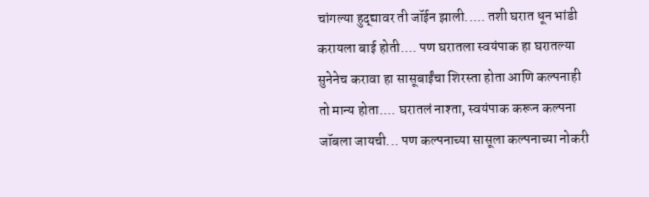चांगल्या हुद्द्यावर ती जॉईन झाली..... तशी घरात धून भांडी करायला बाई होती.... पण घरातला स्वयंपाक हा घरातल्या सुनेनेच करावा हा सासूबाईंचा शिरस्ता होता आणि कल्पनाही तो मान्य होता.... घरातलं नाश्ता, स्वयंपाक करून कल्पना जॉबला जायची... पण कल्पनाच्या सासूला कल्पनाच्या नोकरी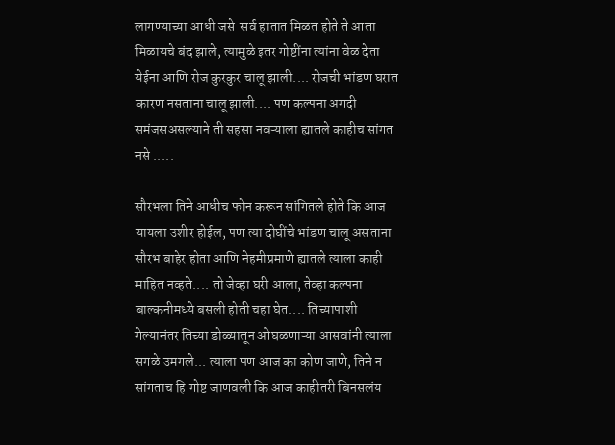लागण्याच्या आधी जसे  सर्व हातात मिळत होते ते आता मिळायचे बंद झाले, त्यामुळे इतर गोष्टींना त्यांना वेळ देता येईना आणि रोज कुरकुर चालू झाली.... रोजची भांडण घरात कारण नसताना चालू झाली.... पण कल्पना अगदी समंजसअसल्याने ती सहसा नवऱ्याला ह्यातले काहीच सांगत नसे .....

सौरभला तिने आधीच फोन करून सांगितले होते कि आज यायला उशीर होईल, पण त्या दोघींचे भांडण चालू असताना सौरभ बाहेर होता आणि नेहमीप्रमाणे ह्यातले त्याला काही माहित नव्हते.... तो जेव्हा घरी आला, तेव्हा कल्पना बाल्कनीमध्ये बसली होती चहा घेत.... तिच्यापाशी गेल्यानंतर तिच्या डोळ्यातून ओघळणाऱ्या आसवांनी त्याला सगळे उमगले... त्याला पण आज का कोण जाणे, तिने न सांगताच हि गोष्ट जाणवली कि आज काहीतरी बिनसलंय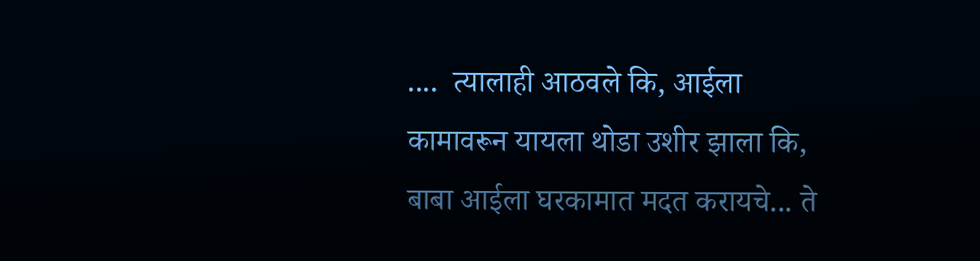....  त्यालाही आठवले कि, आईला कामावरून यायला थोडा उशीर झाला कि, बाबा आईला घरकामात मदत करायचे... ते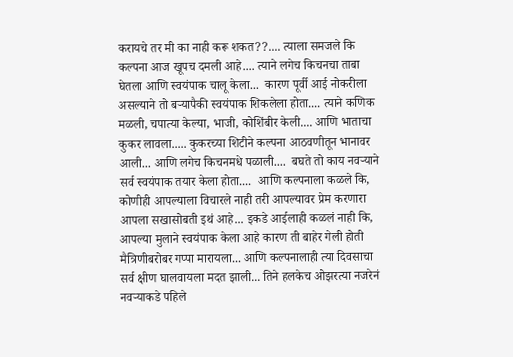करायचे तर मी का नाही करू शकत??.... त्याला समजले कि कल्पना आज खूपच दमली आहे.... त्याने लगेच किचनचा ताबा घेतला आणि स्वयंपाक चालू केला...  कारण पूर्वी आई नोकरीला असल्याने तो बऱ्यापैकी स्वयंपाक शिकलेला होता.... त्याने कणिक मळली, चपात्या केल्या, भाजी, कोशिंबीर केली.... आणि भाताचा कुकर लावला..... कुकरच्या शिटीने कल्पना आठवणीतून भानावर आली... आणि लगेच किचनमधे पळाली....  बघते तो काय नवऱ्याने सर्व स्वयंपाक तयार केला होता....  आणि कल्पनाला कळले कि, कोणीही आपल्याला विचारले नाही तरी आपल्यावर प्रेम करणारा आपला सखासोबती इथं आहे... इकडे आईलाही कळलं नाही कि, आपल्या मुलाने स्वयंपाक केला आहे कारण ती बाहेर गेली होती मैत्रिणीबरोबर गप्पा मारायला... आणि कल्पनालाही त्या दिवसाचा सर्व क्षीण घालवायला मदत झाली... तिने हलकेच ओझरत्या नजरेनं नवऱ्याकडे पहिले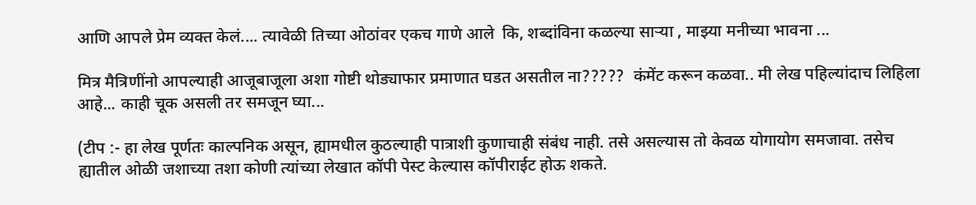आणि आपले प्रेम व्यक्त केलं.... त्यावेळी तिच्या ओठांवर एकच गाणे आले  कि, शब्दांविना कळल्या साऱ्या , माझ्या मनीच्या भावना ...

मित्र मैत्रिणींनो आपल्याही आजूबाजूला अशा गोष्टी थोड्याफार प्रमाणात घडत असतील ना?????  कंमेंट करून कळवा.. मी लेख पहिल्यांदाच लिहिला आहे... काही चूक असली तर समजून घ्या...

(टीप :- हा लेख पूर्णतः काल्पनिक असून, ह्यामधील कुठल्याही पात्राशी कुणाचाही संबंध नाही. तसे असल्यास तो केवळ योगायोग समजावा. तसेच ह्यातील ओळी जशाच्या तशा कोणी त्यांच्या लेखात कॉपी पेस्ट केल्यास कॉपीराईट होऊ शकते.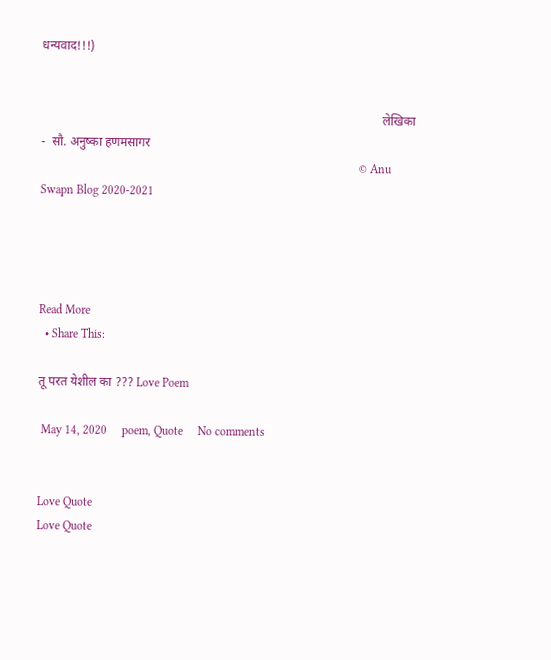धन्यवाद!!!)


                                                                                                             लेखिका  -  सौ. अनुष्का हणमसागर
                                                                                                          © Anu Swapn Blog 2020-2021




Read More
  • Share This:

तू परत येशील का ??? Love Poem

 May 14, 2020     poem, Quote     No comments


Love Quote
Love Quote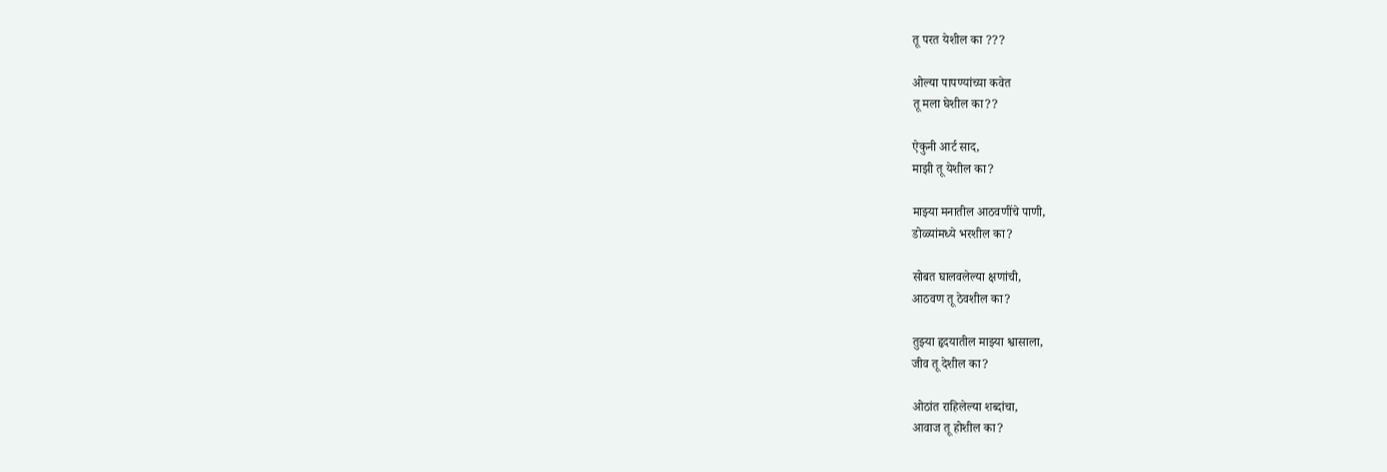तू परत येशील का ???

ओल्या पापण्यांच्या कवेत
तू मला घेशील का??

ऐकुनी आर्ट साद,
माझी तू येशील का?

माझ्या मनातील आठवणींचे पाणी,
डोळ्यांमध्ये भरशील का?

सोबत घालवलेल्या क्षणांची,
आठवण तू ठेवशील का?

तुझ्या हृदयातील माझ्या श्वासाला,
जीव तू देशील का?

ओठांत राहिलेल्या शब्दांचा,
आवाज तू होशील का?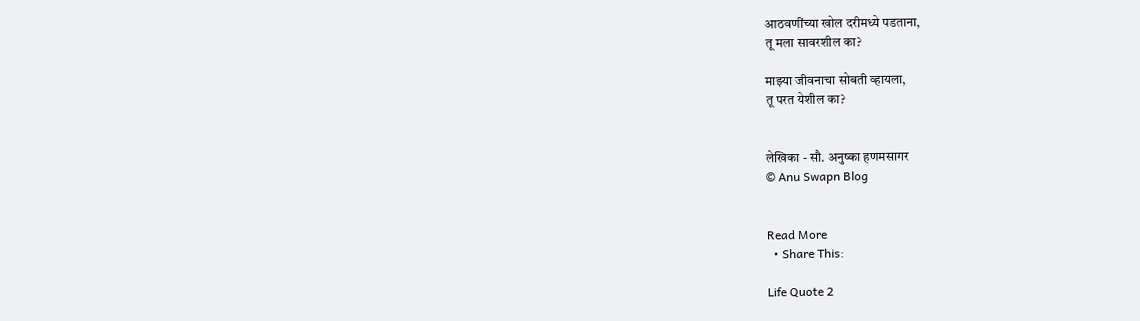आठवणींच्या खोल दरीमध्ये पडताना,
तू मला सावरशील का?

माझ्या जीवनाचा सोबती व्हायला,
तू परत येशील का?


लेखिका - सौ. अनुष्का हणमसागर
© Anu Swapn Blog


Read More
  • Share This:

Life Quote 2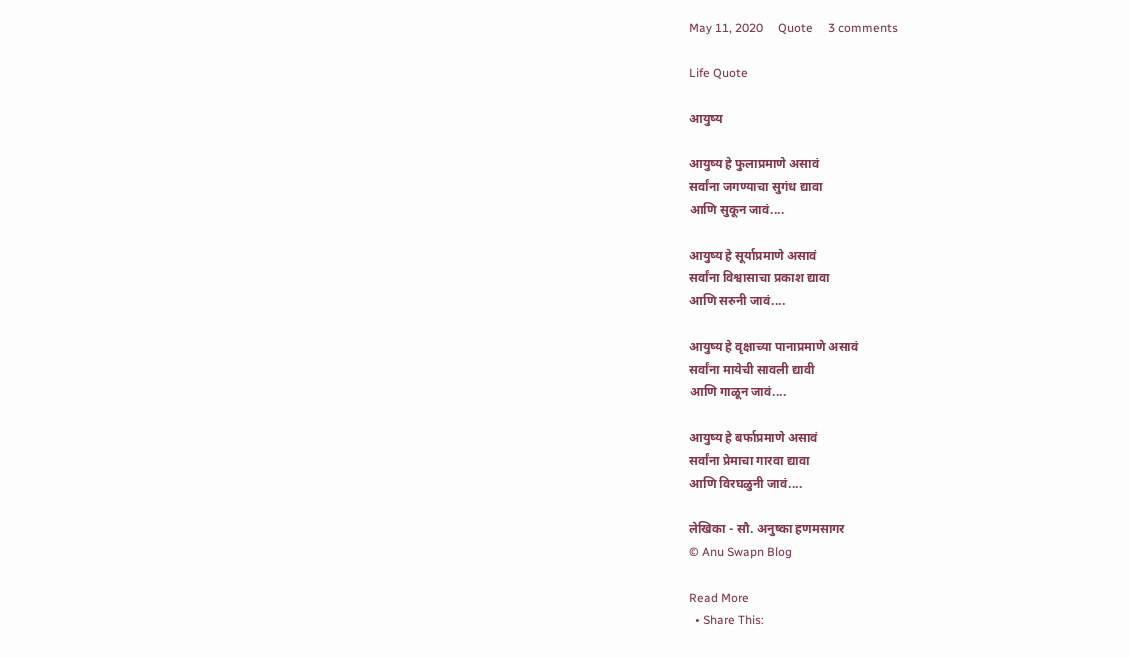May 11, 2020     Quote     3 comments

Life Quote

आयुष्य

आयुष्य हे फुलाप्रमाणे असावं
सर्वांना जगण्याचा सुगंध द्यावा
आणि सुकून जावं....

आयुष्य हे सूर्याप्रमाणे असावं
सर्वांना विश्वासाचा प्रकाश द्यावा
आणि सरुनी जावं....

आयुष्य हे वृक्षाच्या पानाप्रमाणे असावं
सर्वांना मायेची सावली द्यावी
आणि गाळून जावं....

आयुष्य हे बर्फाप्रमाणे असावं
सर्वांना प्रेमाचा गारवा द्यावा
आणि विरघळुनी जावं....

लेखिका - सौ. अनुष्का हणमसागर
© Anu Swapn Blog

Read More
  • Share This: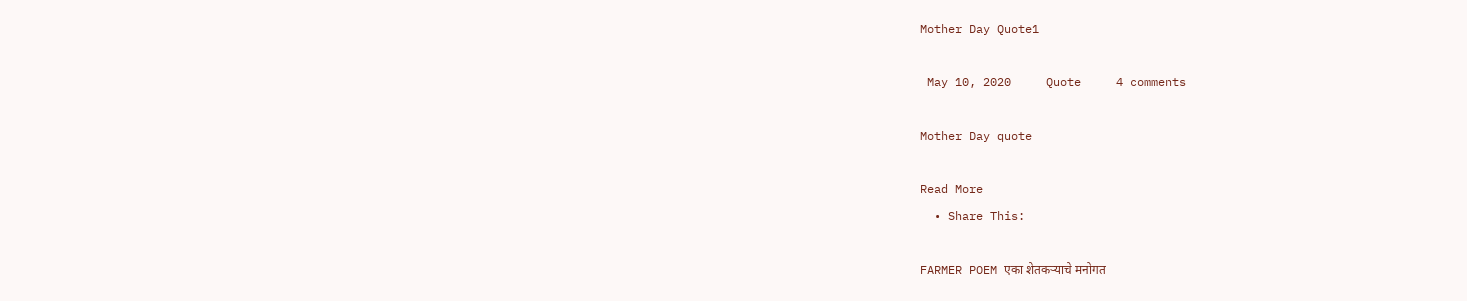Mother Day Quote1

 May 10, 2020     Quote     4 comments

Mother Day quote

Read More
  • Share This:

FARMER POEM एका शेतकऱ्याचे मनोगत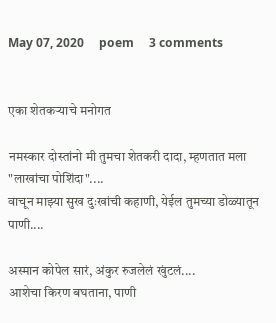May 07, 2020     poem     3 comments


एका शेतकऱ्याचे मनोगत

नमस्कार दोस्तांनो मी तुमचा शेतकरी दादा, म्हणतात मला "लाखांचा पोशिंदा"....
वाचून माझ्या सुख दुःखांची कहाणी, येईल तुमच्या डोळ्यातून पाणी....

अस्मान कोपेल सारं, अंकुर रुजलेलं खुंटलं....
आशेचा किरण बघताना, पाणी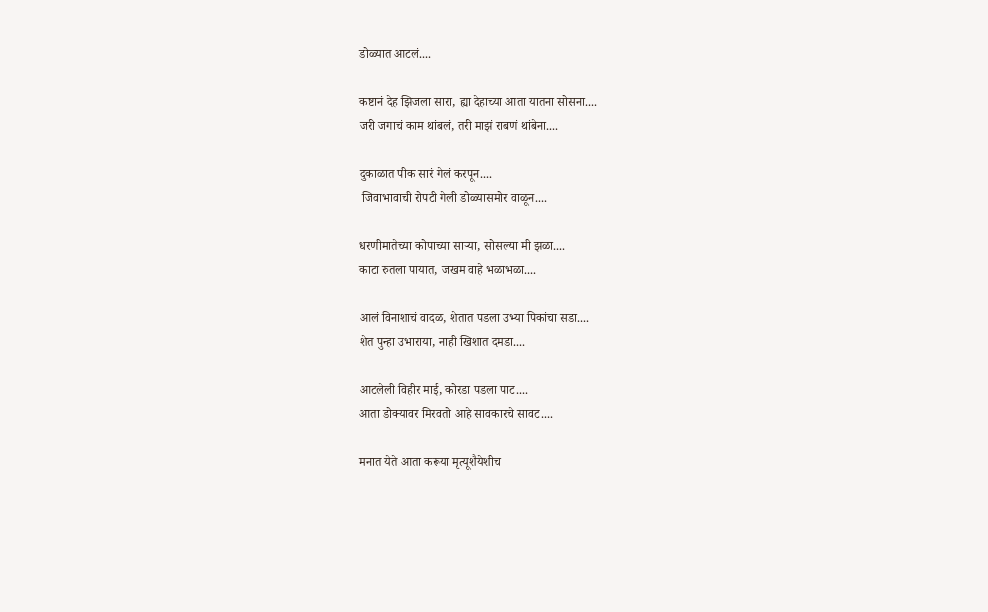डोळ्यात आटलं....

कष्टानं देह झिजला सारा, ह्या देहाच्या आता यातना सोसना....
जरी जगाचं काम थांबलं, तरी माझं राबणं थांबेना....

दुकाळात पीक सारं गेलं करपून....
 जिवाभावाची रोपटी गेली डोळ्यासमोर वाळून....

धरणीमातेच्या कोपाच्या साऱ्या, सोसल्या मी झळा....
काटा रुतला पायात, जखम वाहे भळाभळा....

आलं विनाशाचं वादळ, शेतात पडला उभ्या पिकांचा सडा....
शेत पुन्हा उभाराया, नाही खिशात दमडा....

आटलेली विहीर माई, कोरडा पडला पाट....
आता डोक्यावर मिरवतो आहे सावकारचे सावट....

मनात येते आता करूया मृत्यूशैयेशीच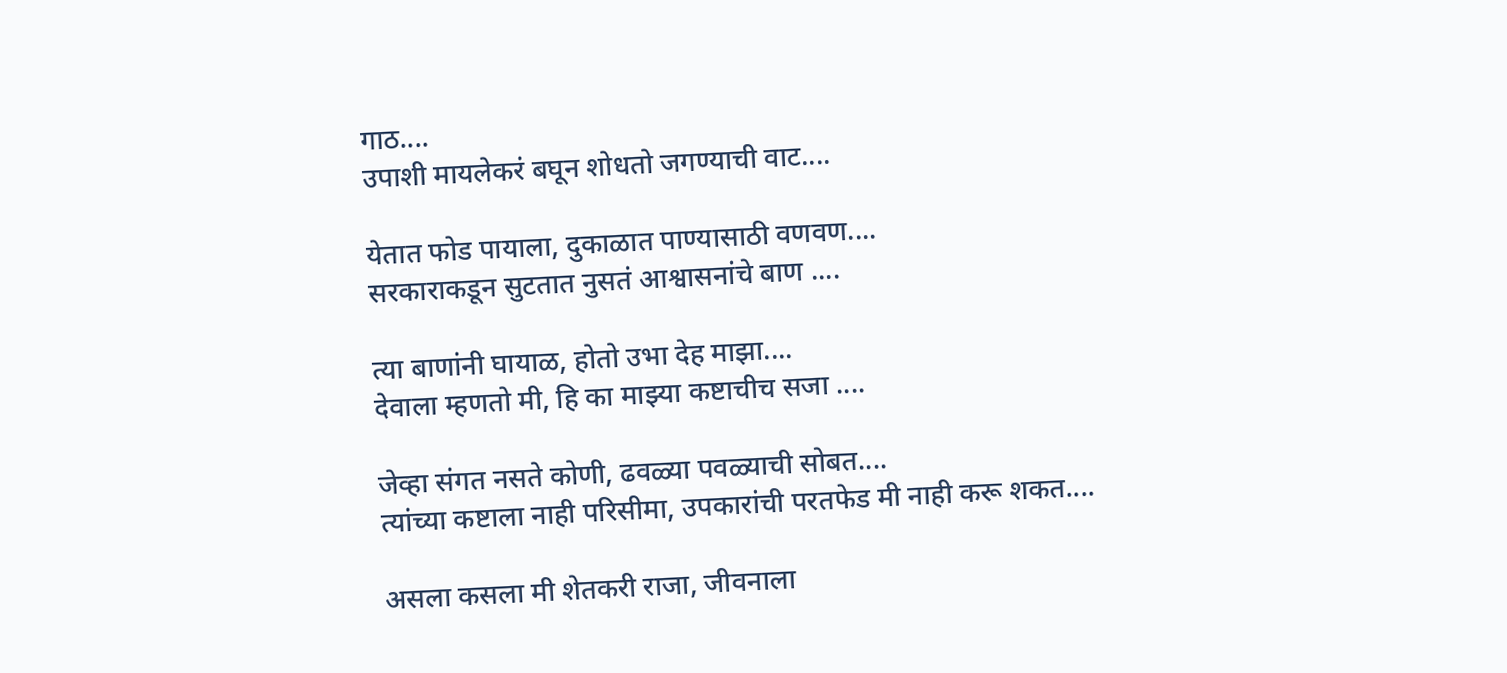गाठ....
उपाशी मायलेकरं बघून शोधतो जगण्याची वाट....

येतात फोड पायाला, दुकाळात पाण्यासाठी वणवण....
सरकाराकडून सुटतात नुसतं आश्वासनांचे बाण ....

त्या बाणांनी घायाळ, होतो उभा देह माझा....
देवाला म्हणतो मी, हि का माझ्या कष्टाचीच सजा ....

जेव्हा संगत नसते कोणी, ढवळ्या पवळ्याची सोबत....
त्यांच्या कष्टाला नाही परिसीमा, उपकारांची परतफेड मी नाही करू शकत....

असला कसला मी शेतकरी राजा, जीवनाला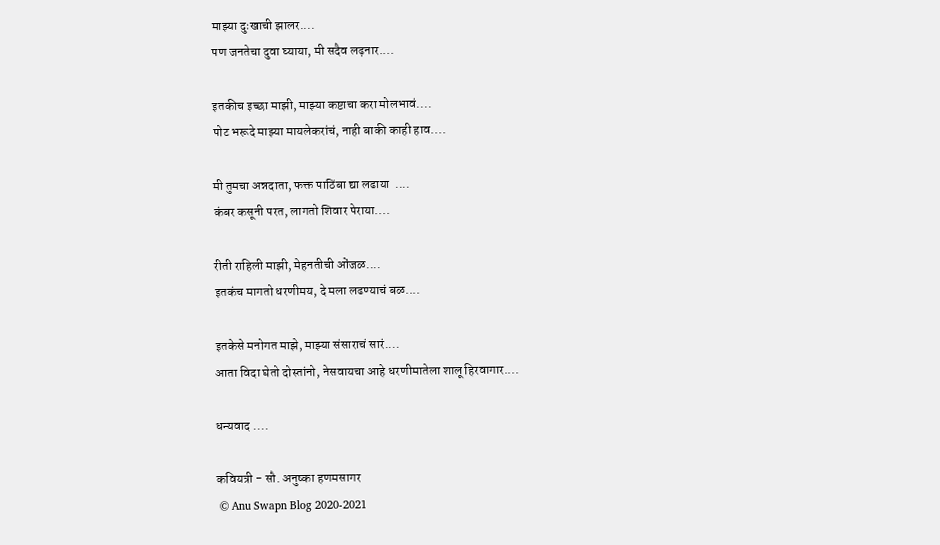माझ्या दुःखाची झालर....
पण जनतेचा दुवा घ्याया, मी सदैव लढ़नार....

इतकीच इच्छा माझी, माझ्या कष्टाचा करा मोलभावं....
पोट भरूदे माझ्या मायलेकरांचं, नाही बाकी काही हाव....

मी तुमचा अन्नदाता, फक्त पाठिंबा द्या लढाया  ....
कंबर कसूनी परत, लागतो शिवार पेराया....

रीती राहिली माझी, मेहनतीची ओंजळ....
इतकंच मागतो धरणीमय, दे मला लढण्याचं बळ....

इतकेसे मनोगत माझे, माझ्या संसाराचं सारं....
आता विदा घेतो दोस्तांनो, नेसवायचा आहे धरणीमातेला शालू हिरवागार....

धन्यवाद ....

कवियत्री - सौ. अनुष्का हणमसागर
 © Anu Swapn Blog 2020-2021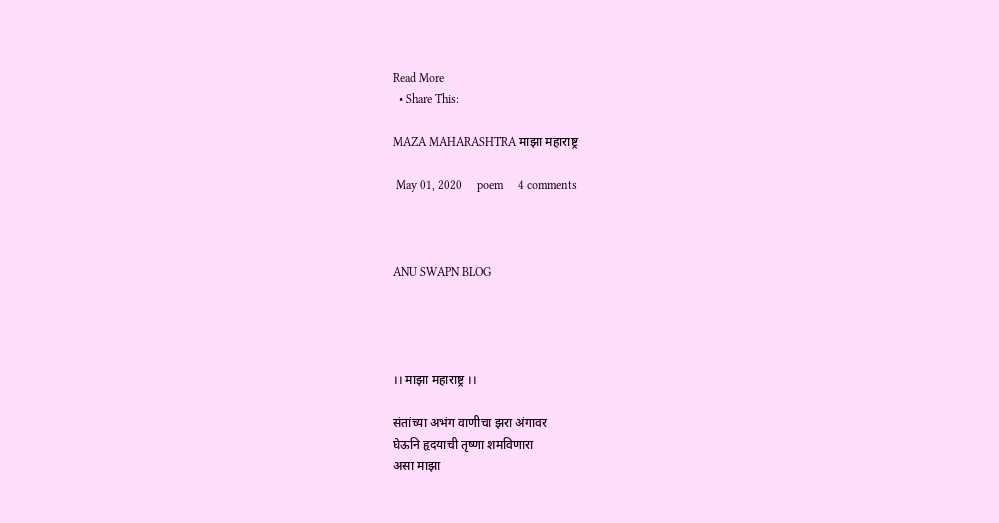Read More
  • Share This:

MAZA MAHARASHTRA माझा महाराष्ट्र

 May 01, 2020     poem     4 comments



ANU SWAPN BLOG




।। माझा महाराष्ट्र ।।

संतांच्या अभंग वाणीचा झरा अंगावर
घेऊनि हृदयाची तृष्णा शमविणारा
असा माझा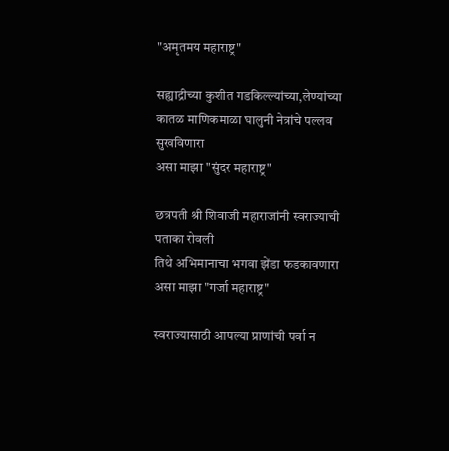"अमृतमय महाराष्ट्र"

सह्याद्रीच्या कुशीत गडकिल्ल्यांच्या,लेण्यांच्या
कातळ माणिकमाळा घालुनी नेत्रांचे पल्लव सुखविणारा
असा माझा "सुंदर महाराष्ट्र"

छत्रपती श्री शिवाजी महाराजांनी स्वराज्याची पताका रोवली
तिथे अभिमानाचा भगवा झेंडा फडकावणारा
असा माझा "गर्जा महाराष्ट्र"

स्वराज्यासाठी आपल्या प्राणांची पर्वा न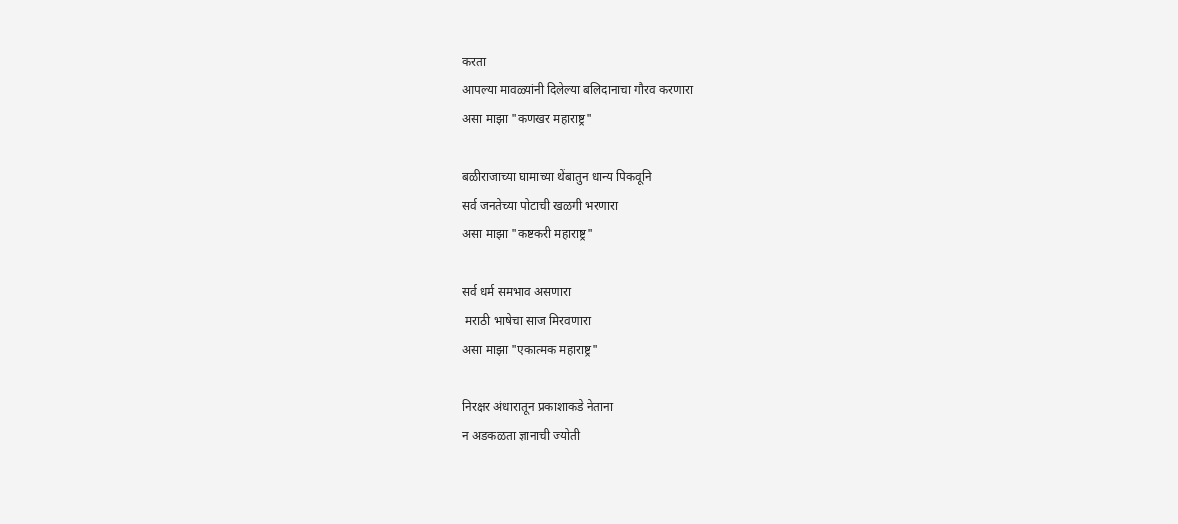करता
आपल्या मावळ्यांनी दिलेल्या बलिदानाचा गौरव करणारा
असा माझा "कणखर महाराष्ट्र"

बळीराजाच्या घामाच्या थेंबातुन धान्य पिकवूनि
सर्व जनतेच्या पोटाची खळगी भरणारा
असा माझा "कष्टकरी महाराष्ट्र"

सर्व धर्म समभाव असणारा
 मराठी भाषेचा साज मिरवणारा
असा माझा "एकात्मक महाराष्ट्र"

निरक्षर अंधारातून प्रकाशाकडे नेताना
न अडकळता ज्ञानाची ज्योती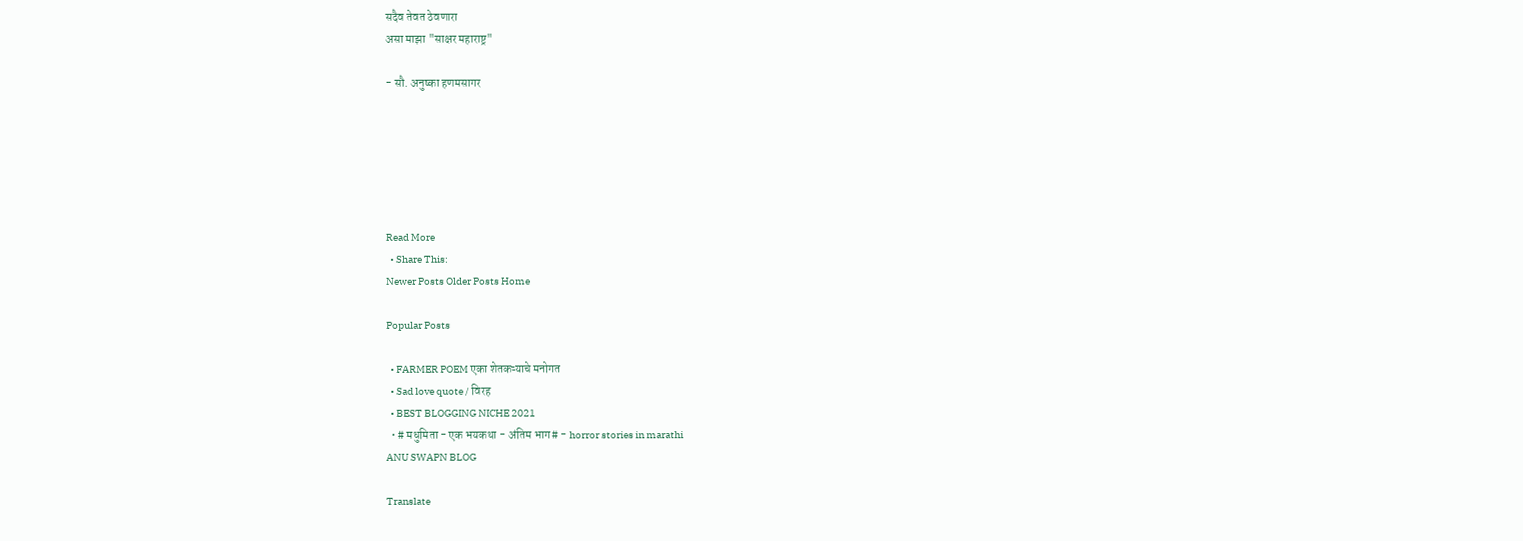सदैव तेवत ठेवणारा
असा माझा "साक्षर महाराष्ट्र"

- सौ. अनुष्का हणमसागर






Read More
  • Share This:
Newer Posts Older Posts Home

Popular Posts

  • FARMER POEM एका शेतकऱ्याचे मनोगत
  • Sad love quote / विरह
  • BEST BLOGGING NICHE 2021
  • # मधुमिता - एक भयकथा - अंतिम भाग# - horror stories in marathi
ANU SWAPN BLOG

Translate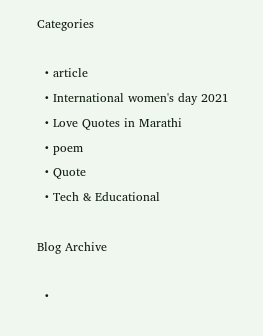Categories

  • article
  • International women's day 2021
  • Love Quotes in Marathi
  • poem
  • Quote
  • Tech & Educational

Blog Archive

  •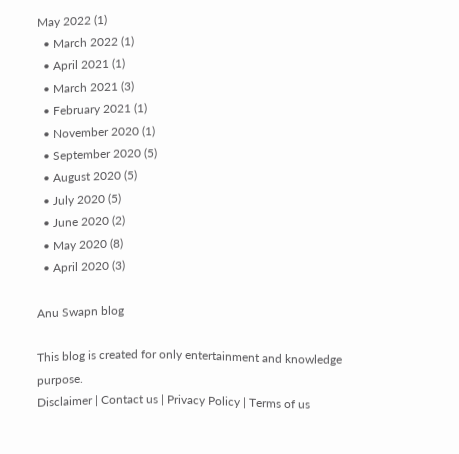May 2022 (1)
  • March 2022 (1)
  • April 2021 (1)
  • March 2021 (3)
  • February 2021 (1)
  • November 2020 (1)
  • September 2020 (5)
  • August 2020 (5)
  • July 2020 (5)
  • June 2020 (2)
  • May 2020 (8)
  • April 2020 (3)

Anu Swapn blog

This blog is created for only entertainment and knowledge purpose.
Disclaimer | Contact us | Privacy Policy | Terms of us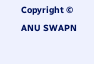Copyright © ANU SWAPN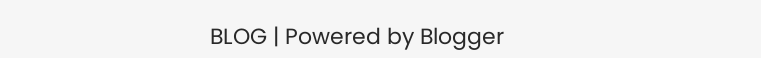BLOG | Powered by Blogger